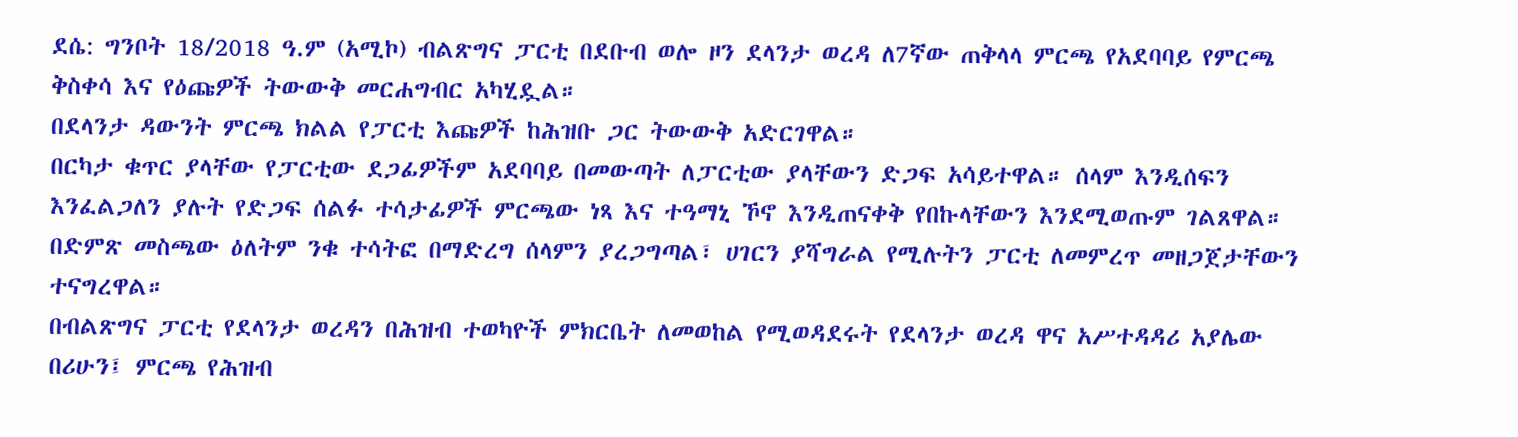ደሴ: ግንቦት 18/2018 ዓ.ም (አሚኮ) ብልጽግና ፓርቲ በደቡብ ወሎ ዞን ደላንታ ወረዳ ለ7ኛው ጠቅላላ ምርጫ የአደባባይ የምርጫ ቅስቀሳ እና የዕጩዎች ትውውቅ መርሐግብር አካሂዷል።
በደላንታ ዳውንት ምርጫ ክልል የፓርቲ እጩዎች ከሕዝቡ ጋር ትውውቅ አድርገዋል።
በርካታ ቁጥር ያላቸው የፓርቲው ደጋፊዎችም አደባባይ በመውጣት ለፓርቲው ያላቸውን ድጋፍ አሳይተዋል። ሰላም እንዲሰፍን እንፈልጋለን ያሉት የድጋፍ ሰልፉ ተሳታፊዎች ምርጫው ነጻ እና ተዓማኒ ኾኖ እንዲጠናቀቅ የበኩላቸውን እንደሚወጡም ገልጸዋል።
በድምጽ መስጫው ዕለትም ንቁ ተሳትፎ በማድረግ ሰላምን ያረጋግጣል፣ ሀገርን ያሻግራል የሚሉትን ፓርቲ ለመምረጥ መዘጋጀታቸውን ተናግረዋል።
በብልጽግና ፓርቲ የደላንታ ወረዳን በሕዝብ ተወካዮች ምክርቤት ለመወከል የሚወዳደሩት የደላንታ ወረዳ ዋና አሥተዳዳሪ አያሌው በሪሁን፤ ምርጫ የሕዝብ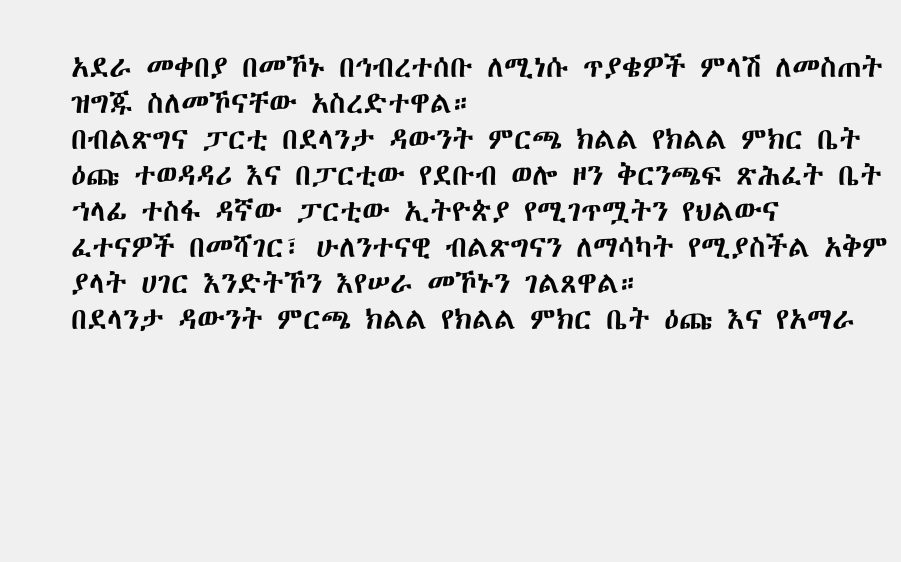አደራ መቀበያ በመኾኑ በኅብረተሰቡ ለሚነሱ ጥያቄዎች ምላሽ ለመስጠት ዝግጁ ስለመኾናቸው አስረድተዋል።
በብልጽግና ፓርቲ በደላንታ ዳውንት ምርጫ ክልል የክልል ምክር ቤት ዕጩ ተወዳዳሪ እና በፓርቲው የደቡብ ወሎ ዞን ቅርንጫፍ ጽሕፈት ቤት ኀላፊ ተስፋ ዳኛው ፓርቲው ኢትዮጵያ የሚገጥሟትን የህልውና ፈተናዎች በመሻገር፣ ሁለንተናዊ ብልጽግናን ለማሳካት የሚያስችል አቅም ያላት ሀገር እንድትኾን እየሠራ መኾኑን ገልጸዋል።
በደላንታ ዳውንት ምርጫ ክልል የክልል ምክር ቤት ዕጩ እና የአማራ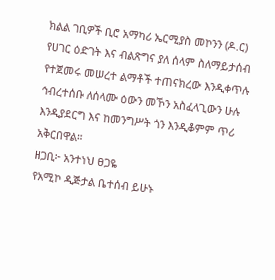ክልል ገቢዎች ቢሮ አማካሪ ኤርሚያስ መኮንን (ዶ.ር)
የሀገር ዕድገት እና ብልጽግና ያለ ሰላም ስለማይታሰብ የተጀመሩ መሠረተ ልማቶች ተጠናክረው እንዲቀጥሉ ኅብረተሰቡ ለሰላሙ ዕውን መኾን አስፈላጊውን ሁሉ እንዲያደርግ እና ከመንግሥት ጎን እንዲቆምም ጥሪ አቅርበዋል።
ዘጋቢ፦ አንተነህ ፀጋዬ
የአሚኮ ዲጅታል ቤተሰብ ይሁኑ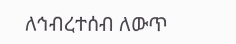ለኅብረተሰብ ለውጥ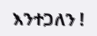እንተጋለን !